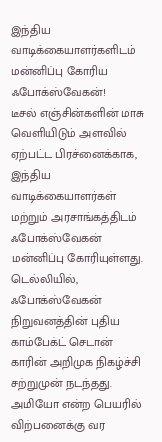இந்திய வாடிக்கையாளர்களிடம் மன்னிப்பு கோரிய ஃபோக்ஸ்வேகன்!
டீசல் எஞ்சின்களின் மாசு வெளியிடும் அளவில் ஏற்பட்ட பிரச்னைக்காக, இந்திய வாடிக்கையாளர்கள் மற்றும் அரசாங்கத்திடம் ஃபோக்ஸ்வேகன் மன்னிப்பு கோரியுள்ளது.
டெல்லியில், ஃபோக்ஸ்வேகன் நிறுவனத்தின் புதிய காம்பேக்ட் செடான் காரின் அறிமுக நிகழ்ச்சி சற்றுமுன் நடந்தது. அமியோ என்ற பெயரில் விற்பனைக்கு வர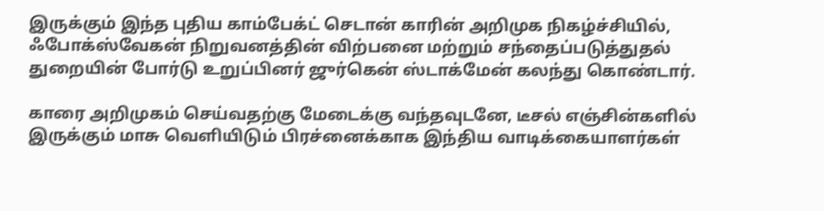இருக்கும் இந்த புதிய காம்பேக்ட் செடான் காரின் அறிமுக நிகழ்ச்சியில், ஃபோக்ஸ்வேகன் நிறுவனத்தின் விற்பனை மற்றும் சந்தைப்படுத்துதல் துறையின் போர்டு உறுப்பினர் ஜுர்கென் ஸ்டாக்மேன் கலந்து கொண்டார்.

காரை அறிமுகம் செய்வதற்கு மேடைக்கு வந்தவுடனே, டீசல் எஞ்சின்களில் இருக்கும் மாசு வெளியிடும் பிரச்னைக்காக இந்திய வாடிக்கையாளர்கள்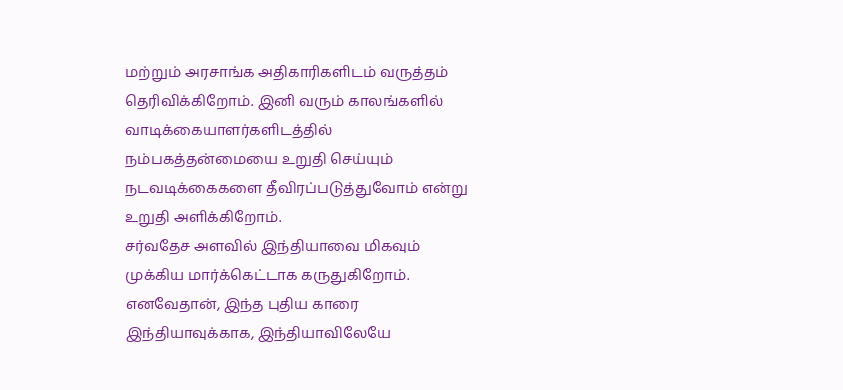மற்றும் அரசாங்க அதிகாரிகளிடம் வருத்தம் தெரிவிக்கிறோம். இனி வரும் காலங்களில் வாடிக்கையாளர்களிடத்தில் நம்பகத்தன்மையை உறுதி செய்யும் நடவடிக்கைகளை தீவிரப்படுத்துவோம் என்று உறுதி அளிக்கிறோம்.
சர்வதேச அளவில் இந்தியாவை மிகவும் முக்கிய மார்க்கெட்டாக கருதுகிறோம். எனவேதான், இந்த புதிய காரை இந்தியாவுக்காக, இந்தியாவிலேயே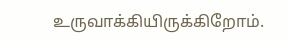உருவாக்கியிருக்கிறோம்.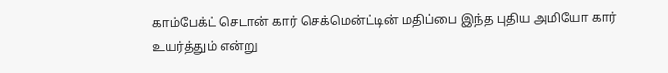காம்பேக்ட் செடான் கார் செக்மென்ட்டின் மதிப்பை இந்த புதிய அமியோ கார் உயர்த்தும் என்று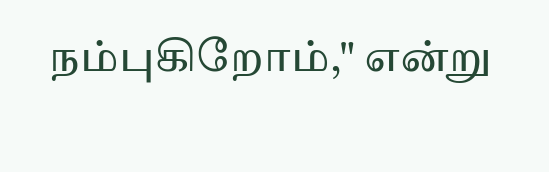நம்புகிறோம்," என்று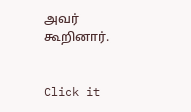அவர் கூறினார்.


Click it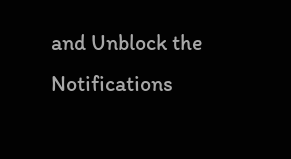and Unblock the Notifications